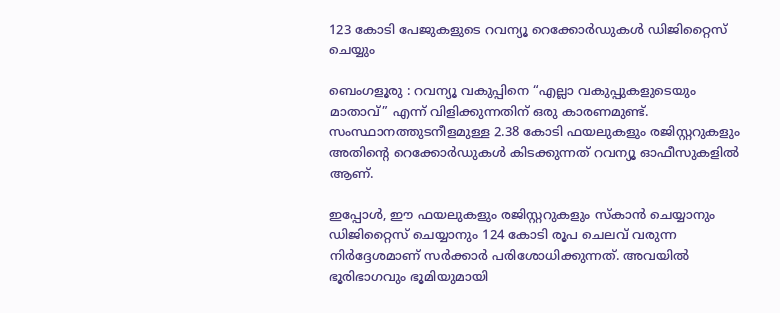123 കോടി പേജുകളുടെ റവന്യൂ റെക്കോർഡുകൾ ഡിജിറ്റൈസ് ചെയ്യും

ബെംഗളൂരു : റവന്യൂ വകുപ്പിനെ “എല്ലാ വകുപ്പുകളുടെയും മാതാവ്” എന്ന് വിളിക്കുന്നതിന് ഒരു കാരണമുണ്ട്. സംസ്ഥാനത്തുടനീളമുള്ള 2.38 കോടി ഫയലുകളും രജിസ്റ്ററുകളും അതിന്റെ റെക്കോർഡുകൾ കിടക്കുന്നത് റവന്യൂ ഓഫീസുകളിൽ ആണ്.

ഇപ്പോൾ, ഈ ഫയലുകളും രജിസ്റ്ററുകളും സ്കാൻ ചെയ്യാനും ഡിജിറ്റൈസ് ചെയ്യാനും 124 കോടി രൂപ ചെലവ് വരുന്ന നിർദ്ദേശമാണ് സർക്കാർ പരിശോധിക്കുന്നത്. അവയിൽ ഭൂരിഭാഗവും ഭൂമിയുമായി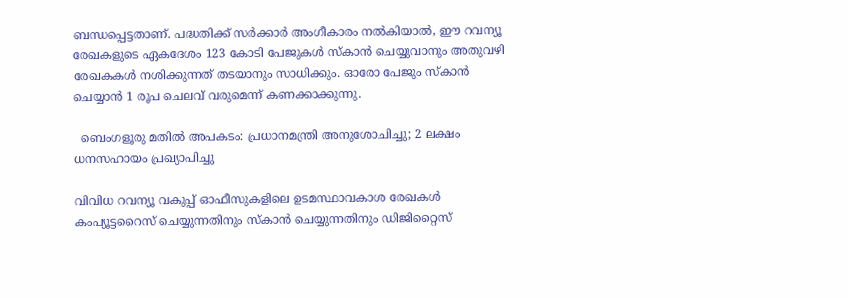ബന്ധപ്പെട്ടതാണ്. പദ്ധതിക്ക് സർക്കാർ അംഗീകാരം നൽകിയാൽ, ഈ റവന്യൂ രേഖകളുടെ ഏകദേശം 123 കോടി പേജുകൾ സ്കാൻ ചെയ്യുവാനും അതുവഴി രേഖകകൾ നശിക്കുന്നത് തടയാനും സാധിക്കും. ഓരോ പേജും സ്കാൻ ചെയ്യാൻ 1 രൂപ ചെലവ് വരുമെന്ന് കണക്കാക്കുന്നു.

  ബെംഗളൂരു മതിൽ അപകടം: പ്രധാനമന്ത്രി അനുശോചിച്ചു; 2 ലക്ഷം ധനസഹായം പ്രഖ്യാപിച്ചു

വിവിധ റവന്യൂ വകുപ്പ് ഓഫീസുകളിലെ ഉടമസ്ഥാവകാശ രേഖകൾ കംപ്യൂട്ടറൈസ് ചെയ്യുന്നതിനും സ്കാൻ ചെയ്യുന്നതിനും ഡിജിറ്റൈസ്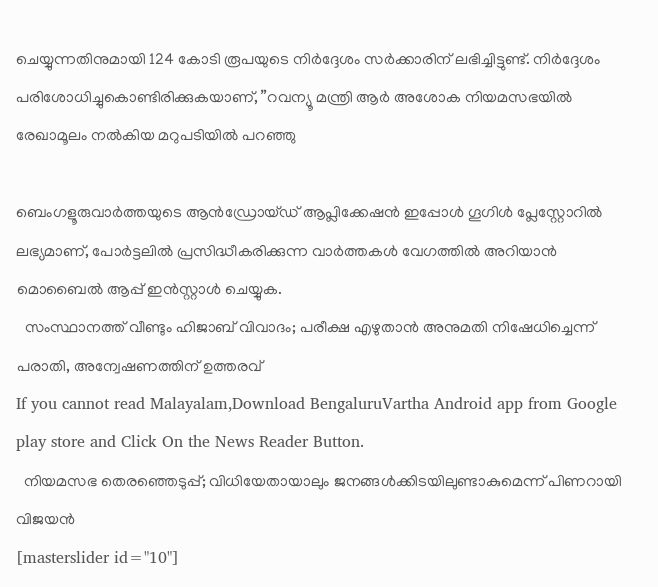ചെയ്യുന്നതിനുമായി 124 കോടി രൂപയുടെ നിർദ്ദേശം സർക്കാരിന് ലഭിച്ചിട്ടുണ്ട്. നിർദ്ദേശം പരിശോധിച്ചുകൊണ്ടിരിക്കുകയാണ്, ”റവന്യൂ മന്ത്രി ആർ അശോക നിയമസഭയിൽ രേഖാമൂലം നൽകിയ മറുപടിയിൽ പറഞ്ഞു

ബെംഗളൂരുവാർത്തയുടെ ആൻഡ്രോയ്ഡ് ആപ്ലിക്കേഷൻ ഇപ്പോൾ ഗൂഗിൾ പ്ലേസ്റ്റോറിൽ ലഭ്യമാണ്, പോർട്ടലിൽ പ്രസിദ്ധീകരിക്കുന്ന വാർത്തകൾ വേഗത്തിൽ അറിയാൻ മൊബൈൽ ആപ്പ് ഇൻസ്റ്റാൾ ചെയ്യുക.
  സംസ്ഥാനത്ത് വീണ്ടും ഹിജാബ് വിവാദം; പരീക്ഷ എഴുതാൻ അനുമതി നിഷേധിച്ചെന്ന് പരാതി, അന്വേഷണത്തിന് ഉത്തരവ്
If you cannot read Malayalam,Download BengaluruVartha Android app from Google play store and Click On the News Reader Button.
  നിയമസഭ തെരഞ്ഞെടുപ്പ്; വിധിയേതായാലും ജനങ്ങള്‍ക്കിടയിലുണ്ടാകുമെന്ന് പിണറായി വിജയൻ
[masterslider id="10"]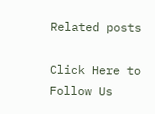Related posts

Click Here to Follow Us